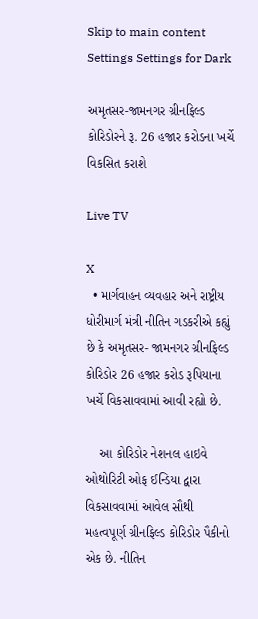Skip to main content
Settings Settings for Dark

અમૃતસર-જામનગર ગ્રીનફિલ્ડ કોરિડોરને રૂ. 26 હજાર કરોડના ખર્ચે વિકસિત કરાશે

Live TV

X
  • માર્ગવાહન વ્યવહાર અને રાષ્ટ્રીય ધોરીમાર્ગ મંત્રી નીતિન ગડકરીએ કહ્યું છે કે અમૃતસર- જામનગર ગ્રીનફિલ્ડ કોરિડોર 26 હજાર કરોડ રૂપિયાના ખર્ચે વિકસાવવામાં આવી રહ્યો છે.

    આ કોરિડોર નેશનલ હાઇવે ઓથોરિટી ઓફ ઈન્ડિયા દ્વારા વિકસાવવામાં આવેલ સૌથી મહત્વપૂર્ણ ગ્રીનફિલ્ડ કોરિડોર પૈકીનો એક છે. નીતિન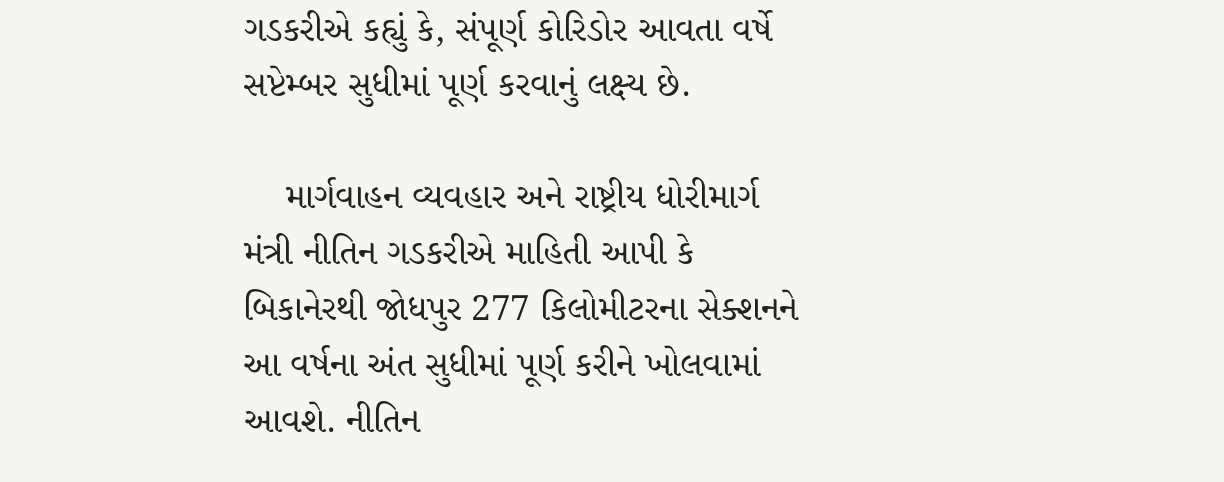ગડકરીએ કહ્યું કે, સંપૂર્ણ કોરિડોર આવતા વર્ષે સપ્ટેમ્બર સુધીમાં પૂર્ણ કરવાનું લક્ષ્ય છે.

    માર્ગવાહન વ્યવહાર અને રાષ્ટ્રીય ધોરીમાર્ગ મંત્રી નીતિન ગડકરીએ માહિતી આપી કે બિકાનેરથી જોધપુર 277 કિલોમીટરના સેક્શનને આ વર્ષના અંત સુધીમાં પૂર્ણ કરીને ખોલવામાં આવશે. નીતિન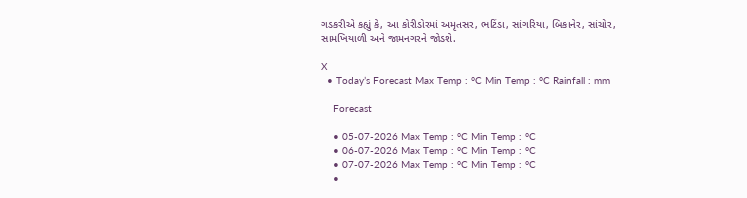ગડકરીએ કહ્યું કે, આ કોરીડોરમાં અમૃતસર, ભટિંડા, સાંગરિયા, બિકાનેર, સાંચોર, સામખિયાળી અને જામનગરને જોડશે.

X
  • Today’s Forecast Max Temp : °C Min Temp : °C Rainfall : mm

    Forecast

    • 05-07-2026 Max Temp : °C Min Temp : °C
    • 06-07-2026 Max Temp : °C Min Temp : °C
    • 07-07-2026 Max Temp : °C Min Temp : °C
    •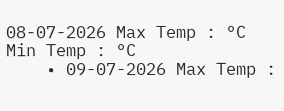08-07-2026 Max Temp : °C Min Temp : °C
    • 09-07-2026 Max Temp :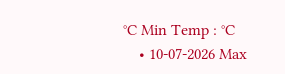°C Min Temp : °C
    • 10-07-2026 Max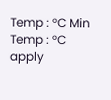Temp : °C Min Temp : °C
apply